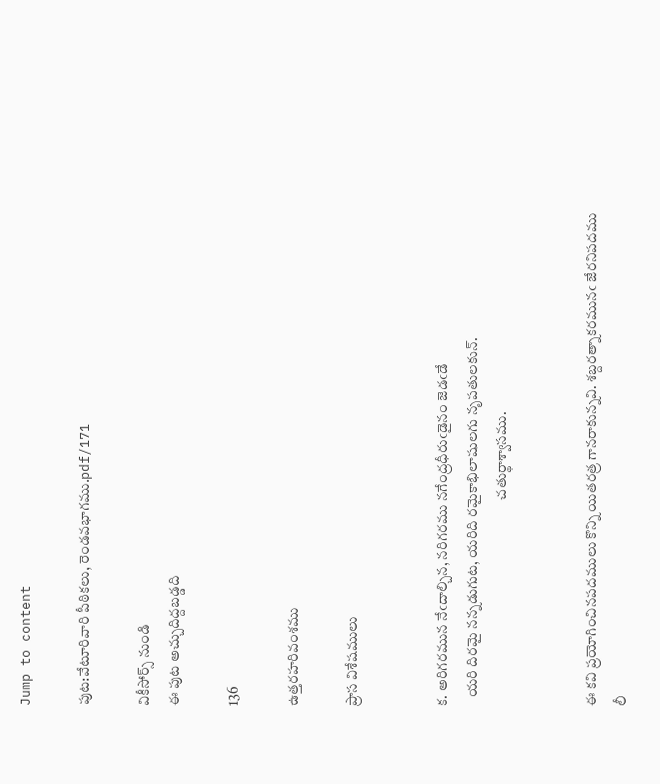Jump to content

పుట:వేటూరివారి పీఠికలు, రెండవభాగము.pdf/171

వికీసోర్స్ నుండి
ఈ పుట అచ్చుదిద్దబడ్డది

136

ఉత్తరహరివంశము

ప్రాస విశేషములు


క. అరిగరమున నేఁదాల్చిన, నరిగరము నగేంద్రధీరుఁడైనం జెడఁడే
   యరి దిరమై నన్నడుగుట, యరిది రమైకాభిలాషులగు నృపతులకున్.
                                                                        చతుర్థాశ్వాసము.


ఈ కవి ప్రయోగించినపదములు కొన్ని యితరత్ర గానరాకున్నవి. శబ్దరత్నాకరమునఁ జేరనిపదము లీ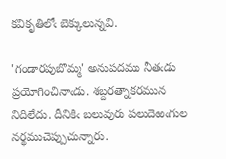కవికృతిలోఁ బెక్కులున్నవి.

'గండారపుబొమ్మ' అనుపదము నీతఁడు ప్రయోగించినాఁడు. శబ్దరత్నాకరమున నిదిలేదు. దీనికిఁ బలువురు పలుదెఱఁగుల నర్థముచెప్పుచున్నారు.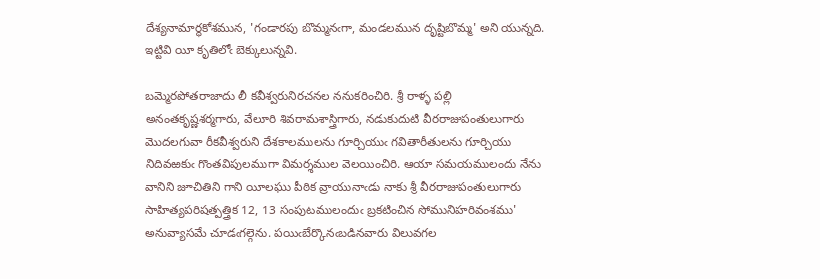దేశ్యనామార్థకోశమున, 'గండారపు బొమ్మనఁగా, మండలమున దృష్టిబొమ్మ' అని యున్నది. ఇట్టివి యీ కృతిలోఁ బెక్కులున్నవి.

బమ్మెరపోతరాజాదు లీ కవీశ్వరునిరచనల ననుకరించిరి. శ్రీ రాళ్ళ పల్లి అనంతకృష్ణశర్మగారు, వేలూరి శివరామశాస్త్రిగారు, నడుకుదుటి వీరరాజుపంతులుగారు మొదలగువా రీకవీశ్వరుని దేశకాలములను గూర్చియుఁ గవితారీతులను గూర్చియు నిదివఱకుఁ గొంతవిపులముగా విమర్శముల వెలయించిరి. ఆయా సమయములందు నేను వానిని జూచితిని గాని యీలఘు పీఠిక వ్రాయునాఁడు నాకు శ్రీ వీరరాజుపంతులుగారు సాహిత్యపరిషత్పత్త్రిక 12, 13 సంపుటములందుఁ బ్రకటించిన సోమునిహరివంశము' అనువ్యాసమే చూడఁగల్గెను. పయిఁబేర్కొనఁబడినవారు విలువగల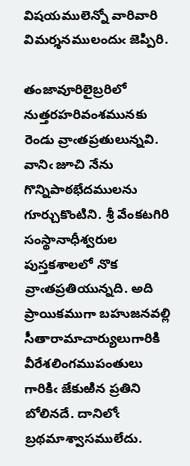విషయములెన్నో వారివారి విమర్శనములందుఁ జెప్పిరి.

తంజావూరిలైబ్రరిలో నుత్తరహరివంశమునకు రెండు వ్రాఁతప్రతులున్నవి. వానిఁ జూచి నేను గొన్నిపాఠభేదములను గూర్చుకొంటిని. శ్రీ వేంకటగిరి సంస్థానాధీశ్వరుల పుస్తకశాలలో నొక వ్రాఁతప్రతియున్నది. అది ప్రాయికముగా బహుజనవల్లి సీతారామాచార్యులుగారికి వీరేశలింగముపంతులు గారికిఁ జేకుఱిన ప్రతిని బోలినదే. దానిలోఁ బ్రథమాశ్వాసములేదు.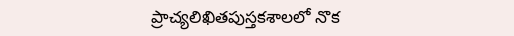ప్రాచ్యలిఖితపుస్తకశాలలో నొక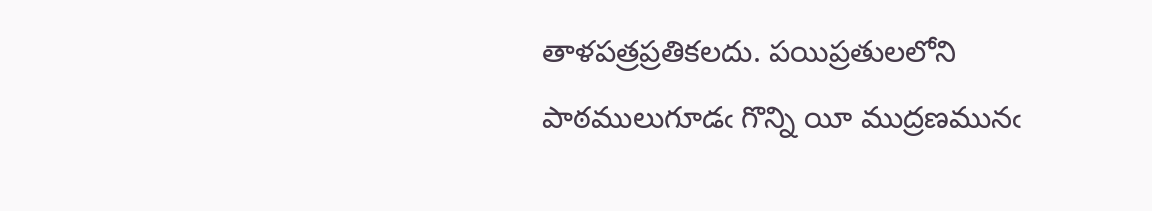తాళపత్రప్రతికలదు. పయిప్రతులలోని పాఠములుగూడఁ గొన్ని యీ ముద్రణమునఁ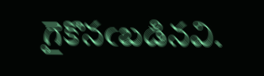గైకొనఁబడినవి.